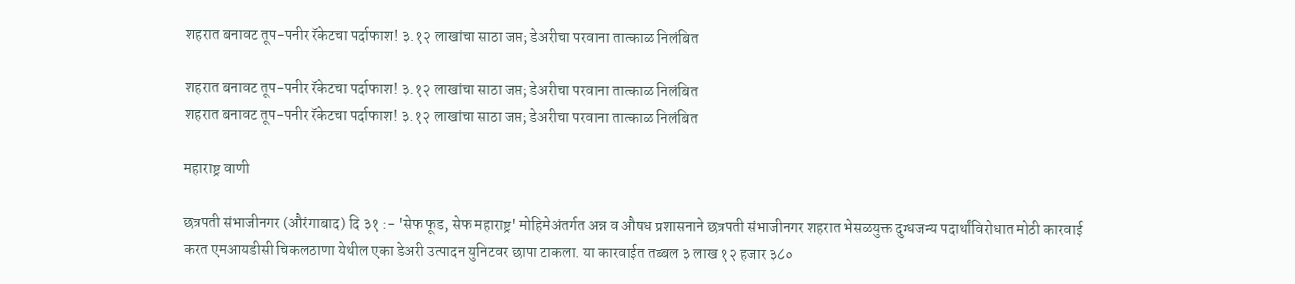शहरात बनावट तूप-पनीर रॅकेटचा पर्दाफाश! ३.१२ लाखांचा साठा जप्त; डेअरीचा परवाना तात्काळ निलंबित

शहरात बनावट तूप-पनीर रॅकेटचा पर्दाफाश! ३.१२ लाखांचा साठा जप्त; डेअरीचा परवाना तात्काळ निलंबित
शहरात बनावट तूप-पनीर रॅकेटचा पर्दाफाश! ३.१२ लाखांचा साठा जप्त; डेअरीचा परवाना तात्काळ निलंबित

महाराष्ट्र वाणी

छत्रपती संभाजीनगर (औरंगाबाद) दि ३१ :- 'सेफ फूड, सेफ महाराष्ट्र' मोहिमेअंतर्गत अन्न व औषध प्रशासनाने छत्रपती संभाजीनगर शहरात भेसळयुक्त दुग्धजन्य पदार्थांविरोधात मोठी कारवाई करत एमआयडीसी चिकलठाणा येथील एका डेअरी उत्पादन युनिटवर छापा टाकला. या कारवाईत तब्बल ३ लाख १२ हजार ३८०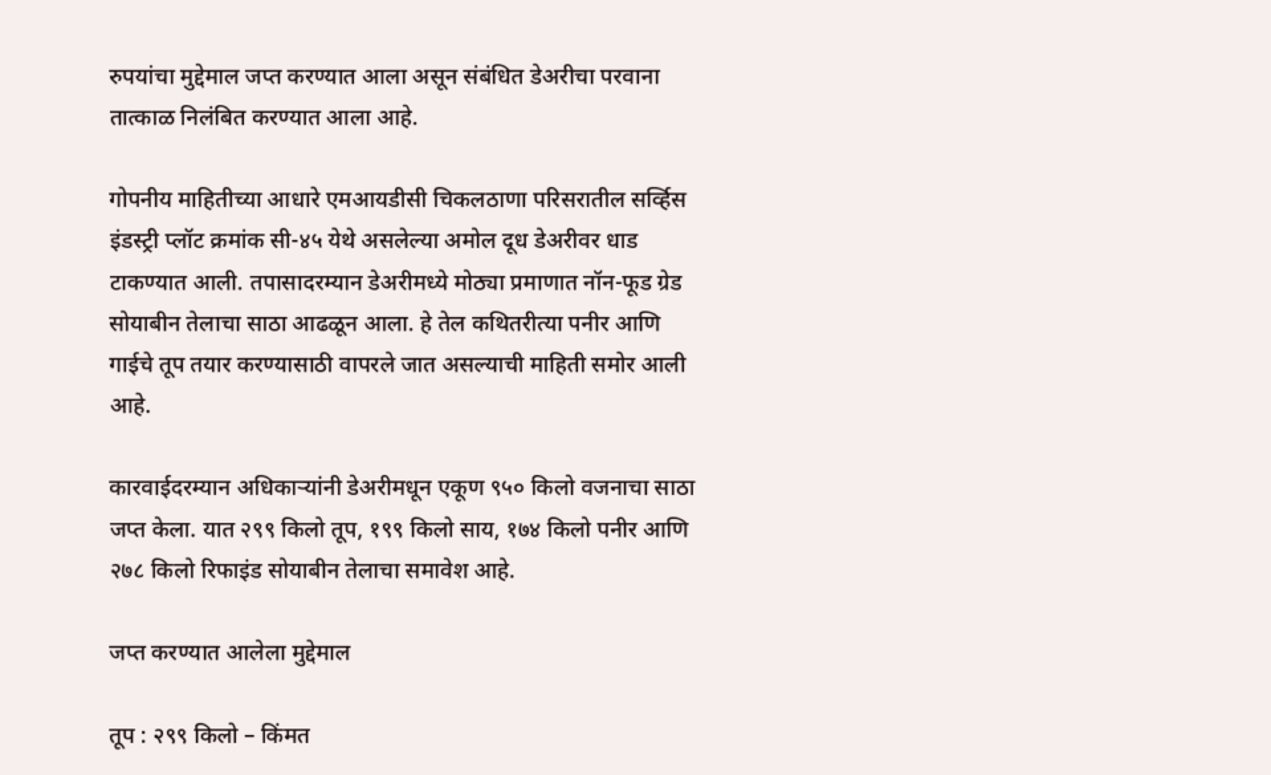रुपयांचा मुद्देमाल जप्त करण्यात आला असून संबंधित डेअरीचा परवाना तात्काळ निलंबित करण्यात आला आहे.

गोपनीय माहितीच्या आधारे एमआयडीसी चिकलठाणा परिसरातील सर्व्हिस इंडस्ट्री प्लॉट क्रमांक सी-४५ येथे असलेल्या अमोल दूध डेअरीवर धाड टाकण्यात आली. तपासादरम्यान डेअरीमध्ये मोठ्या प्रमाणात नॉन-फूड ग्रेड सोयाबीन तेलाचा साठा आढळून आला. हे तेल कथितरीत्या पनीर आणि गाईचे तूप तयार करण्यासाठी वापरले जात असल्याची माहिती समोर आली आहे.

कारवाईदरम्यान अधिकाऱ्यांनी डेअरीमधून एकूण ९५० किलो वजनाचा साठा जप्त केला. यात २९९ किलो तूप, १९९ किलो साय, १७४ किलो पनीर आणि २७८ किलो रिफाइंड सोयाबीन तेलाचा समावेश आहे.

जप्त करण्यात आलेला मुद्देमाल

तूप : २९९ किलो – किंमत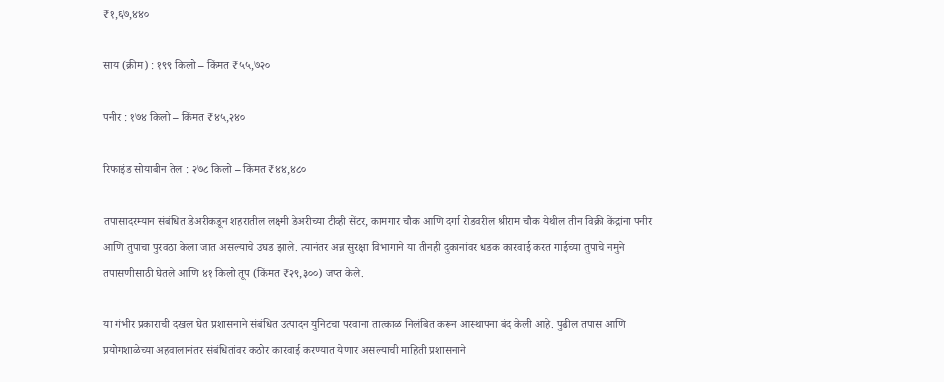₹१,६७,४४०

साय (क्रीम) : १९९ किलो – किंमत ₹५५,७२०

पनीर : १७४ किलो – किंमत ₹४५,२४०

रिफाइंड सोयाबीन तेल : २७८ किलो – किंमत ₹४४,४८०

तपासादरम्यान संबंधित डेअरीकडून शहरातील लक्ष्मी डेअरीच्या टीव्ही सेंटर, कामगार चौक आणि दर्गा रोडवरील श्रीराम चौक येथील तीन विक्री केंद्रांना पनीर आणि तुपाचा पुरवठा केला जात असल्याचे उघड झाले. त्यानंतर अन्न सुरक्षा विभागाने या तीनही दुकानांवर धडक कारवाई करत गाईच्या तुपाचे नमुने तपासणीसाठी घेतले आणि ४१ किलो तूप (किंमत ₹२९,३००) जप्त केले.

या गंभीर प्रकाराची दखल घेत प्रशासनाने संबंधित उत्पादन युनिटचा परवाना तात्काळ निलंबित करून आस्थापना बंद केली आहे. पुढील तपास आणि प्रयोगशाळेच्या अहवालानंतर संबंधितांवर कठोर कारवाई करण्यात येणार असल्याची माहिती प्रशासनाने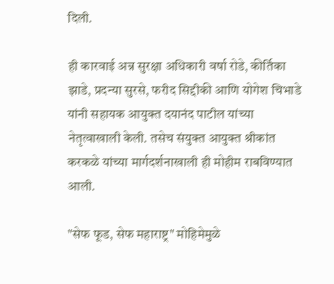दिली.

ही कारवाई अन्न सुरक्षा अधिकारी वर्षा रोडे, कीर्तिका झाडे, प्रदन्या सुरसे, फरीद सिद्दीकी आणि योगेश चिभाडे यांनी सहायक आयुक्त दयानंद पाटील यांच्या नेतृत्वाखाली केली. तसेच संयुक्त आयुक्त श्रीकांत करकळे यांच्या मार्गदर्शनाखाली ही मोहीम राबविण्यात आली.

"सेफ फूड, सेफ महाराष्ट्र" मोहिमेमुळे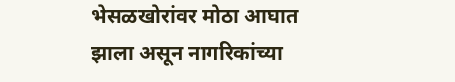भेसळखोरांवर मोठा आघात झाला असून नागरिकांच्या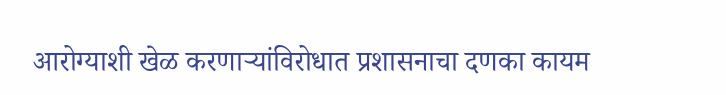आरोग्याशी खेळ करणाऱ्यांविरोधात प्रशासनाचा दणका कायम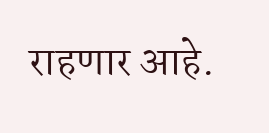राहणार आहे.